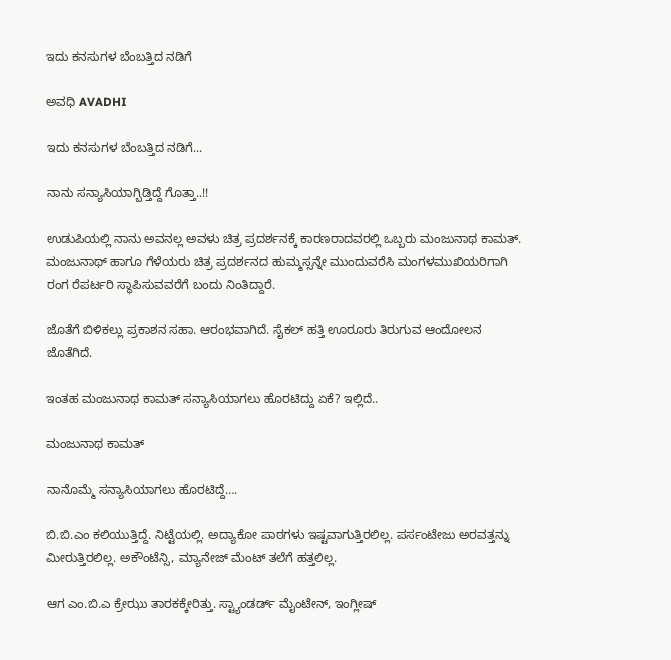ಇದು ಕನಸುಗಳ ಬೆಂಬತ್ತಿದ ನಡಿಗೆ‍

ಅವಧಿ AVADHI

ಇದು ಕನಸುಗಳ ಬೆಂಬತ್ತಿದ ನಡಿಗೆ...

ನಾನು ಸನ್ಯಾಸಿಯಾಗ್ಬಿಡ್ತಿದ್ದೆ ಗೊತ್ತಾ..!!

ಉಡುಪಿಯಲ್ಲಿ ನಾನು ಅವನಲ್ಲ ಅವಳು ಚಿತ್ರ ಪ್ರದರ್ಶನಕ್ಕೆ ಕಾರಣರಾದವರಲ್ಲಿ ಒಬ್ಬರು ಮಂಜುನಾಥ ಕಾಮತ್. ಮಂಜುನಾಥ್ ಹಾಗೂ ಗೆಳೆಯರು ಚಿತ್ರ ಪ್ರದರ್ಶನದ ಹುಮ್ಮಸ್ಸನ್ನೇ ಮುಂದುವರೆಸಿ ಮಂಗಳಮುಖಿಯರಿಗಾಗಿ ರಂಗ ರೆಪರ್ಟರಿ ಸ್ಥಾಪಿಸುವವರೆಗೆ ಬಂದು ನಿಂತಿದ್ದಾರೆ.

ಜೊತೆಗೆ ಬಿಳಿಕಲ್ಲು ಪ್ರಕಾಶನ ಸಹಾ. ಆರಂಭವಾಗಿದೆ. ಸೈಕಲ್ ಹತ್ತಿ ಊರೂರು ತಿರುಗುವ ಆಂದೋಲನ ಜೊತೆಗಿದೆ.

ಇಂತಹ ಮಂಜುನಾಥ ಕಾಮತ್ ಸನ್ಯಾಸಿಯಾಗಲು ಹೊರಟಿದ್ದು ಏಕೆ? ಇಲ್ಲಿದೆ..

ಮಂಜುನಾಥ ಕಾಮತ್

ನಾನೊಮ್ಮೆ ಸನ್ಯಾಸಿಯಾಗಲು ಹೊರಟಿದ್ದೆ….

ಬಿ.ಬಿ.ಎಂ ಕಲಿಯುತ್ತಿದ್ದೆ. ನಿಟ್ಟೆಯಲ್ಲಿ. ಅದ್ಯಾಕೋ ಪಾಠಗಳು ಇಷ್ಟವಾಗುತ್ತಿರಲಿಲ್ಲ. ಪರ್ಸಂಟೇಜು ಅರವತ್ತನ್ನು ಮೀರುತ್ತಿರಲಿಲ್ಲ. ಅಕೌಂಟೆನ್ಸಿ, ಮ್ಯಾನೇಜ್ ಮೆಂಟ್ ತಲೆಗೆ ಹತ್ತಲಿಲ್ಲ.

ಆಗ ಎಂ.ಬಿ.ಎ ಕ್ರೇಝು ತಾರಕಕ್ಕೇರಿತ್ತು. ಸ್ಟ್ಯಾಂಡರ್ಡ್ ಮೈಂಟೇನ್, ಇಂಗ್ಲೀಷ್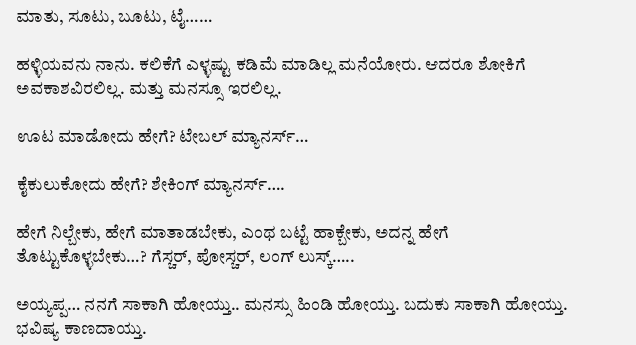ಮಾತು, ಸೂಟು, ಬೂಟು, ಟೈ……

ಹಳ್ಳಿಯವನು ನಾನು. ಕಲಿಕೆಗೆ ಎಳ್ಳಷ್ಟು ಕಡಿಮೆ ಮಾಡಿಲ್ಲ ಮನೆಯೋರು. ಆದರೂ ಶೋಕಿಗೆ ಅವಕಾಶವಿರಲಿಲ್ಲ. ಮತ್ತು ಮನಸ್ಸೂ ಇರಲಿಲ್ಲ.

ಊಟ ಮಾಡೋದು ಹೇಗೆ? ಟೇಬಲ್ ಮ್ಯಾನರ್ಸ್…

ಕೈಕುಲುಕೋದು ಹೇಗೆ? ಶೇಕಿಂಗ್ ಮ್ಯಾನರ್ಸ್….

ಹೇಗೆ ನಿಲ್ಬೇಕು, ಹೇಗೆ ಮಾತಾಡಬೇಕು, ಎಂಥ ಬಟ್ಟೆ ಹಾಕ್ಬೇಕು, ಅದನ್ನ ಹೇಗೆ ತೊಟ್ಟುಕೊಳ್ಳಬೇಕು…? ಗೆಸ್ಚರ್, ಪೋಸ್ಚರ್, ಲಂಗ್ ಲುಸ್ಕ್…..

ಅಯ್ಯಪ್ಪ… ನನಗೆ ಸಾಕಾಗಿ ಹೋಯ್ತು.. ಮನಸ್ಸು ಹಿಂಡಿ ಹೋಯ್ತು. ಬದುಕು ಸಾಕಾಗಿ ಹೋಯ್ತು. ಭವಿಷ್ಯ ಕಾಣದಾಯ್ತು.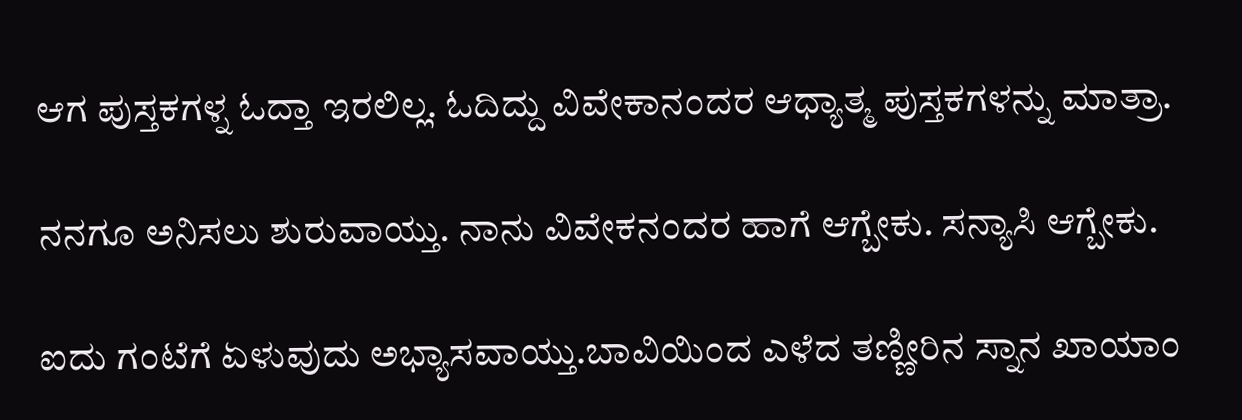ಆಗ ಪುಸ್ತಕಗಳ್ನ ಓದ್ತಾ ಇರಲಿಲ್ಲ. ಓದಿದ್ದು ವಿವೇಕಾನಂದರ ಆಧ್ಯಾತ್ಮ ಪುಸ್ತಕಗಳನ್ನು ಮಾತ್ರಾ.

ನನಗೂ ಅನಿಸಲು ಶುರುವಾಯ್ತು. ನಾನು ವಿವೇಕನಂದರ ಹಾಗೆ ಆಗ್ಬೇಕು. ಸನ್ಯಾಸಿ ಆಗ್ಬೇಕು.

ಐದು ಗಂಟೆಗೆ ಏಳುವುದು ಅಭ್ಯಾಸವಾಯ್ತು.ಬಾವಿಯಿಂದ ಎಳೆದ ತಣ್ಣೀರಿನ ಸ್ನಾನ ಖಾಯಾಂ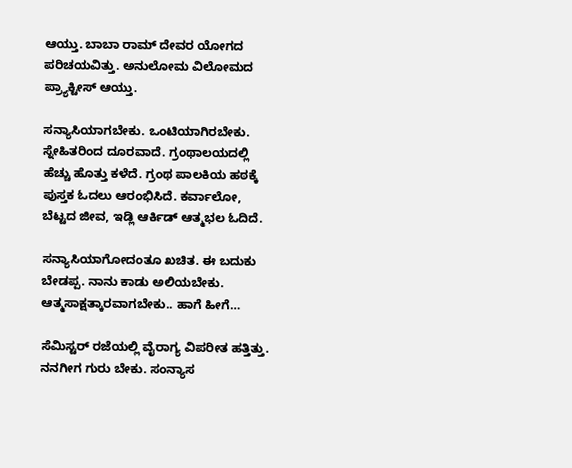ಆಯ್ತು. ಬಾಬಾ ರಾಮ್ ದೇವರ ಯೋಗದ ಪರಿಚಯವಿತ್ತು. ಅನುಲೋಮ ವಿಲೋಮದ ಪ್ರ್ಯಾಕ್ಟೀಸ್ ಆಯ್ತು.

ಸನ್ಯಾಸಿಯಾಗಬೇಕು. ಒಂಟಿಯಾಗಿರಬೇಕು. ಸ್ನೇಹಿತರಿಂದ ದೂರವಾದೆ. ಗ್ರಂಥಾಲಯದಲ್ಲಿ ಹೆಚ್ಚು ಹೊತ್ತು ಕಳೆದೆ. ಗ್ರಂಥ ಪಾಲಕಿಯ ಹಠಕ್ಕೆ ಪುಸ್ತಕ ಓದಲು ಆರಂಭಿಸಿದೆ. ಕರ್ವಾಲೋ, ಬೆಟ್ಟದ ಜೀವ, ಇಡ್ಲಿ ಆರ್ಕಿಡ್ ಆತ್ಮಭಲ ಓದಿದೆ.

ಸನ್ಯಾಸಿಯಾಗೋದಂತೂ ಖಚಿತ. ಈ ಬದುಕು ಬೇಡಪ್ಪ. ನಾನು ಕಾಡು ಅಲಿಯಬೇಕು. ಆತ್ಮಸಾಕ್ಷತ್ಕಾರವಾಗಬೇಕು.. ಹಾಗೆ ಹೀಗೆ…

ಸೆಮಿಸ್ಟರ್ ರಜೆಯಲ್ಲಿ ವೈರಾಗ್ಯ ವಿಪರೀತ ಹತ್ತಿತ್ತು. ನನಗೀಗ ಗುರು ಬೇಕು. ಸಂನ್ಯಾಸ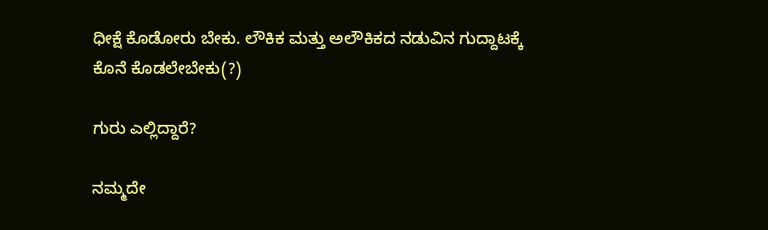ಧೀಕ್ಷೆ ಕೊಡೋರು ಬೇಕು. ಲೌಕಿಕ ಮತ್ತು ಅಲೌಕಿಕದ ನಡುವಿನ ಗುದ್ದಾಟಕ್ಕೆ ಕೊನೆ ಕೊಡಲೇಬೇಕು(?)

ಗುರು ಎಲ್ಲಿದ್ದಾರೆ?

ನಮ್ಮದೇ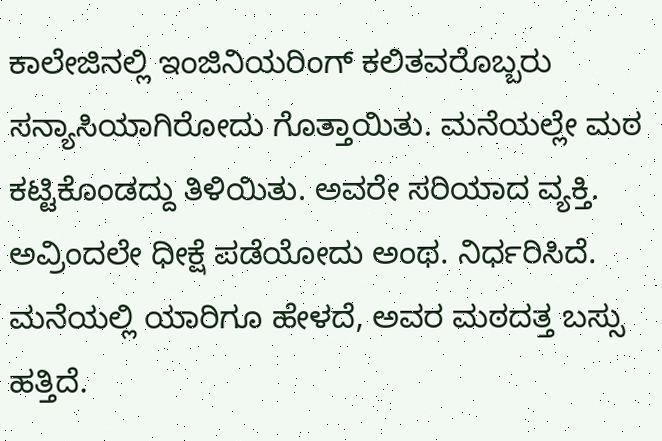ಕಾಲೇಜಿನಲ್ಲಿ ಇಂಜಿನಿಯರಿಂಗ್ ಕಲಿತವರೊಬ್ಬರು ಸನ್ಯಾಸಿಯಾಗಿರೋದು ಗೊತ್ತಾಯಿತು. ಮನೆಯಲ್ಲೇ ಮಠ ಕಟ್ಟಿಕೊಂಡದ್ದು ತಿಳಿಯಿತು. ಅವರೇ ಸರಿಯಾದ ವ್ಯಕ್ತಿ. ಅವ್ರಿಂದಲೇ ಧೀಕ್ಷೆ ಪಡೆಯೋದು ಅಂಥ. ನಿರ್ಧರಿಸಿದೆ. ಮನೆಯಲ್ಲಿ ಯಾರಿಗೂ ಹೇಳದೆ, ಅವರ ಮಠದತ್ತ ಬಸ್ಸು ಹತ್ತಿದೆ.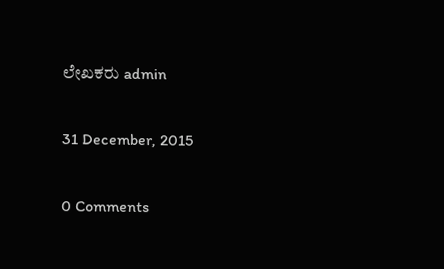ಲೇಖಕರು admin

31 December, 2015

0 Comments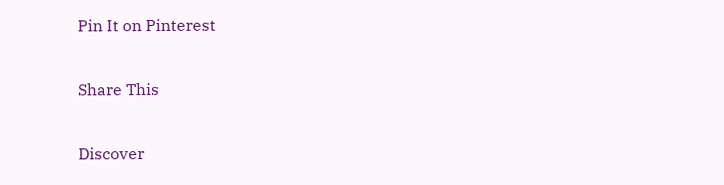Pin It on Pinterest

Share This

Discover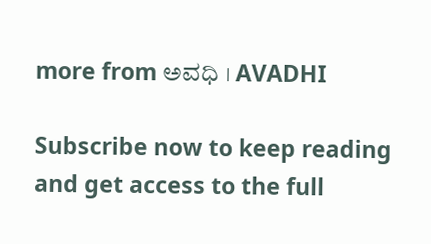more from ಅವಧಿ । AVADHI

Subscribe now to keep reading and get access to the full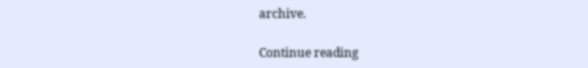archive.

Continue reading